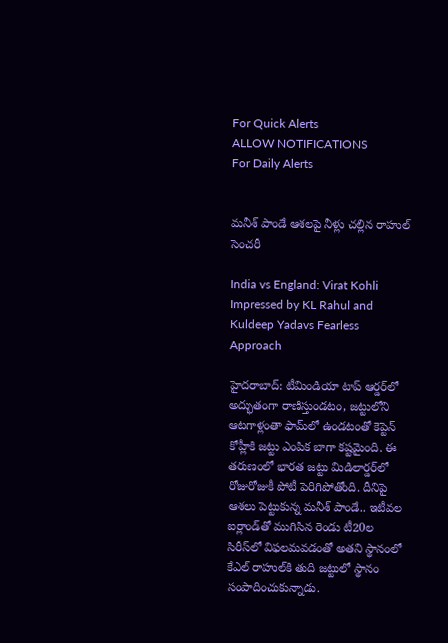For Quick Alerts
ALLOW NOTIFICATIONS
For Daily Alerts


మనీశ్ పాండే ఆశలపై నీళ్లు చల్లిన రాహుల్ సెంచరీ

India vs England: Virat Kohli Impressed by KL Rahul and Kuldeep Yadavs Fearless Approach

హైదరాబాద్: టీమిండియా టాప్ ఆర్డర్‌లో అద్భుతంగా రాణిస్తుండటం, జట్టులోని ఆటగాళ్లంతా ఫామ్‌లో ఉండటంతో కెప్టెన్ కోహ్లీకి జట్టు ఎంపిక బాగా కష్టమైంది. ఈ తరుణంలో భారత జట్టు మిడిలార్డర్‌లో రోజురోజుకీ పోటీ పెరిగిపోతోంది. దీనిపై ఆశలు పెట్టుకున్న మనీశ్ పాండే.. ఇటీవల ఐర్లాండ్‌తో ముగిసిన రెండు టీ20ల సిరీస్‌లో విఫలమవడంతో అతని స్థానంలో కేఎల్ రాహుల్‌కి తుది జట్టులో స్థానం సంపాదించుకున్నాడు.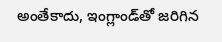అంతేకాదు, ఇంగ్లాండ్‌తో జరిగిన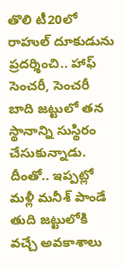తొలి టీ20లో రాహుల్‌ దూకుడును ప్రదర్శించి.. హాఫ్ సెంచరీ, సెంచరీ బాది జట్టులో తన స్థానాన్ని సుస్థిరం చేసుకున్నాడు. దీంతో.. ఇప్పట్లో మళ్లీ మనీశ్ పాండే తుది జట్టులోకి వచ్చే అవకాశాలు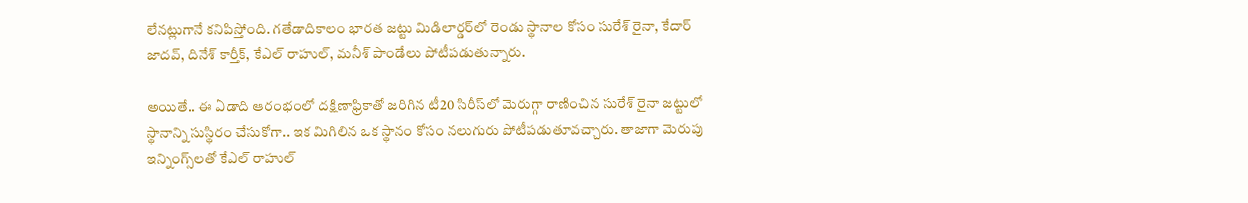లేనట్లుగానే కనిపిస్తోంది. గతేడాదికాలం భారత జట్టు మిడిలార్డర్‌‌లో రెండు స్థానాల కోసం సురేశ్ రైనా, కేదార్ జాదవ్, దినేశ్ కార్తీక్, కేఎల్ రాహుల్, మనీశ్ పాండే‌లు పోటీపడుతున్నారు.

అయితే.. ఈ ఏడాది ఆరంభంలో దక్షిణాఫ్రికాతో జరిగిన టీ20 సిరీస్‌లో మెరుగ్గా రాణించిన సురేశ్ రైనా జట్టులో స్థానాన్ని సుస్థిరం చేసుకోగా.. ఇక మిగిలిన ఒక స్థానం కోసం నలుగురు పోటీపడుతూవచ్చారు. తాజాగా మెరుపు ఇన్నింగ్స్‌లతో కేఎల్ రాహుల్‌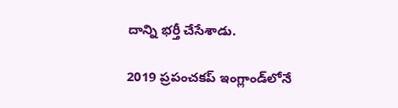దాన్ని భర్తీ చేసేశాడు.

2019 ప్రపంచకప్‌ ఇంగ్లాండ్‌లోనే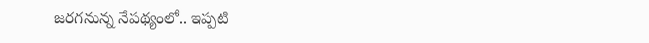జరగనున్న నేపథ్యంలో.. ఇప్పటి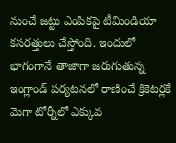నుంచే జట్టు ఎంపికపై టీమిండియా కసరత్తులు చేస్తోంది. ఇందులో భాగంగానే తాజాగా జరుగుతున్న ఇంగ్లాండ్‌ పర్యటనలో రాణించే క్రికెటర్లకే మెగా టోర్నీలో ఎక్కువ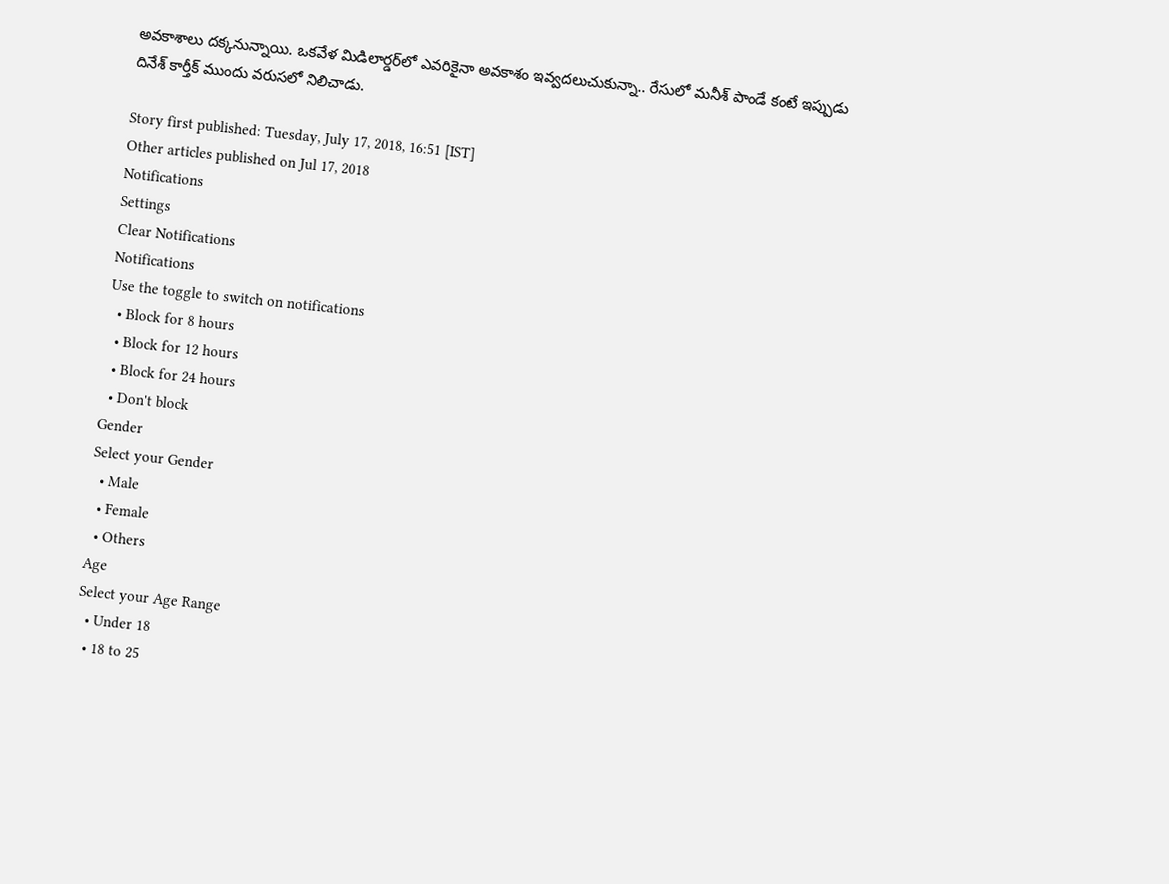అవకాశాలు దక్కనున్నాయి. ఒకవేళ మిడిలార్డర్‌లో ఎవరికైనా అవకాశం ఇవ్వదలుచుకున్నా.. రేసులో మనీశ్ పాండే కంటే ఇప్పుడు దినేశ్ కార్తీక్‌ ముందు వరుసలో నిలిచాడు.

Story first published: Tuesday, July 17, 2018, 16:51 [IST]
Other articles published on Jul 17, 2018
Notifications
Settings
Clear Notifications
Notifications
Use the toggle to switch on notifications
  • Block for 8 hours
  • Block for 12 hours
  • Block for 24 hours
  • Don't block
Gender
Select your Gender
  • Male
  • Female
  • Others
Age
Select your Age Range
  • Under 18
  • 18 to 25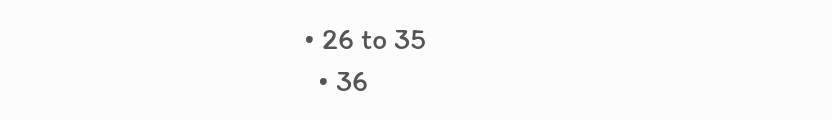• 26 to 35
  • 36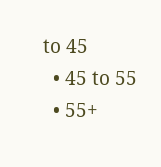to 45
  • 45 to 55
  • 55+